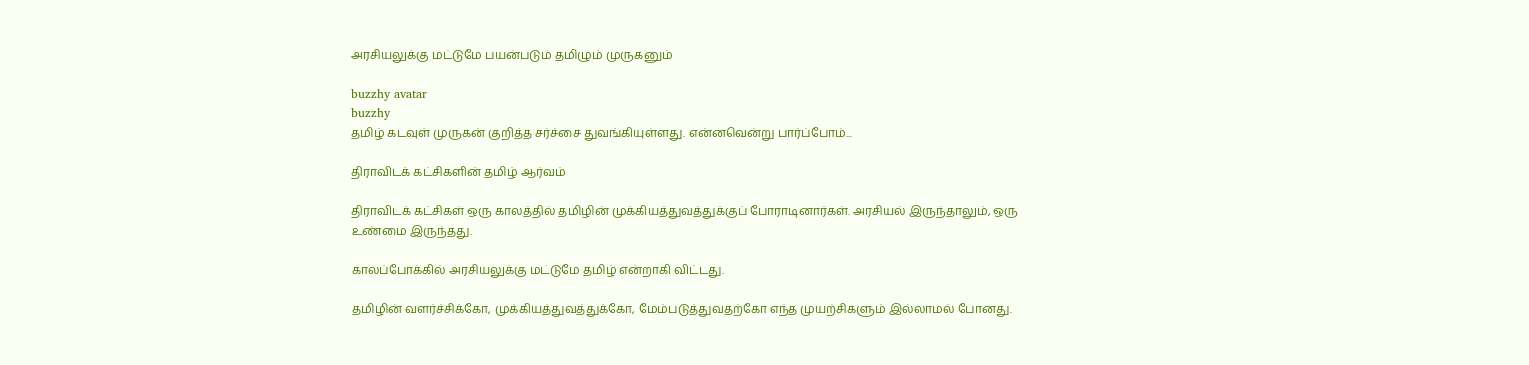அரசியலுக்கு மட்டுமே பயன்படும் தமிழும் முருகனும்

buzzhy avatar
buzzhy
தமிழ் கடவுள் முருகன் குறித்த சர்ச்சை துவங்கியுள்ளது. என்னவென்று பார்ப்போம்...

திராவிடக் கட்சிகளின் தமிழ் ஆர்வம்

திராவிடக் கட்சிகள் ஒரு காலத்தில் தமிழின் முக்கியத்துவத்துக்குப் போராடினார்கள். அரசியல் இருந்தாலும், ஒரு உண்மை இருந்தது.

காலப்போக்கில் அரசியலுக்கு மட்டுமே தமிழ் என்றாகி விட்டது.

தமிழின் வளர்ச்சிக்கோ, முக்கியத்துவத்துக்கோ, மேம்படுத்துவதற்கோ எந்த முயற்சிகளும் இல்லாமல் போனது.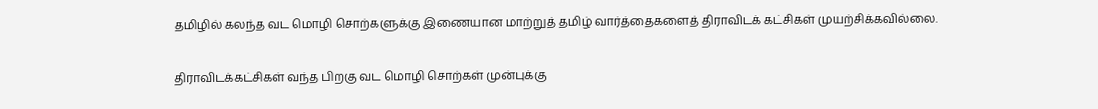தமிழில் கலந்த வட மொழி சொற்களுக்கு இணையான மாற்றுத் தமிழ் வார்த்தைகளைத் திராவிடக் கட்சிகள் முயற்சிக்கவில்லை.

திராவிடக்கட்சிகள் வந்த பிறகு வட மொழி சொற்கள் முன்புக்கு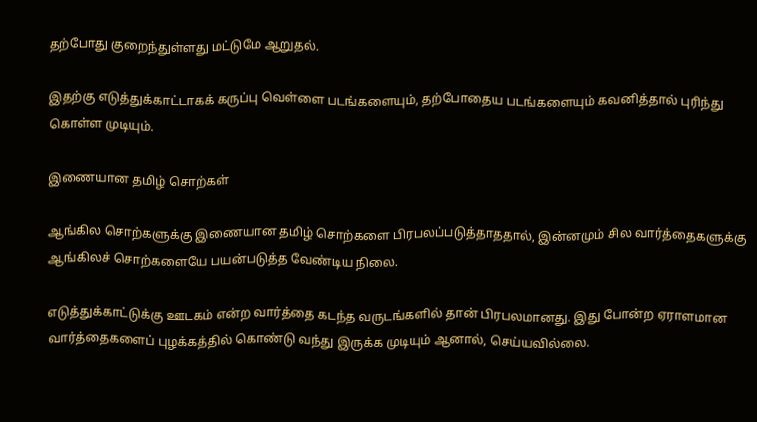தற்போது குறைந்துள்ளது மட்டுமே ஆறுதல்.

இதற்கு எடுத்துக்காட்டாகக் கருப்பு வெள்ளை படங்களையும், தற்போதைய படங்களையும் கவனித்தால் புரிந்து கொள்ள முடியும்.

இணையான தமிழ் சொற்கள்

ஆங்கில சொற்களுக்கு இணையான தமிழ் சொற்களை பிரபலப்படுத்தாததால், இன்னமும் சில வார்த்தைகளுக்கு ஆங்கிலச் சொற்களையே பயன்படுத்த வேண்டிய நிலை.

எடுத்துக்காட்டுக்கு ஊடகம் என்ற வார்த்தை கடந்த வருடங்களில் தான் பிரபலமானது. இது போன்ற ஏராளமான வார்த்தைகளைப் புழக்கத்தில் கொண்டு வந்து இருக்க முடியும் ஆனால், செய்யவில்லை.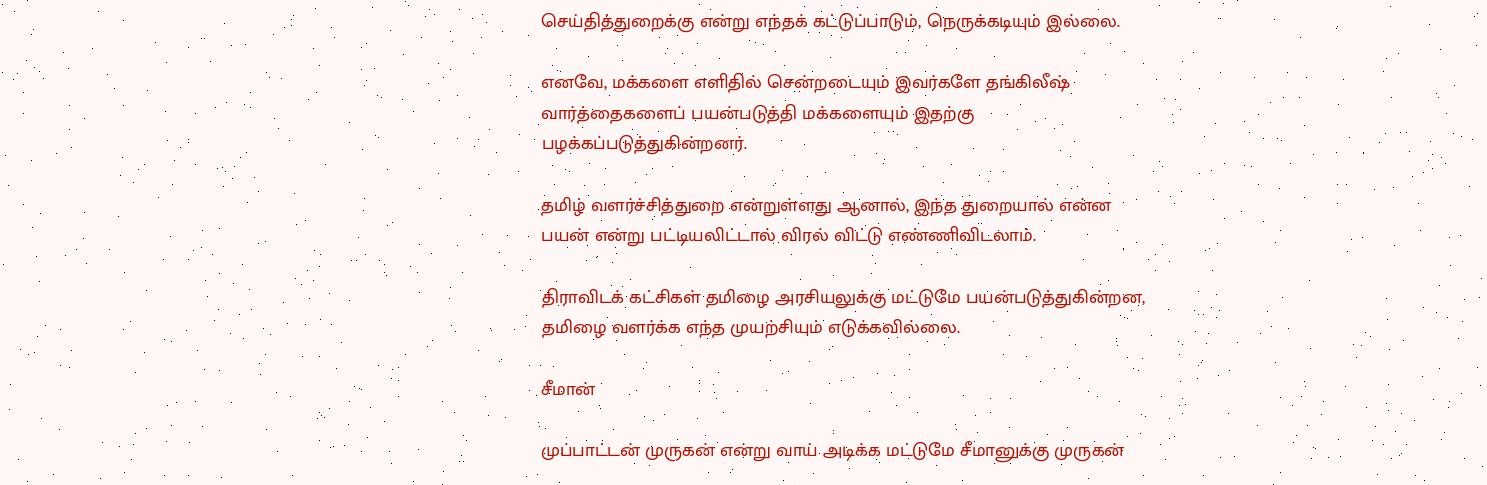செய்தித்துறைக்கு என்று எந்தக் கட்டுப்பாடும், நெருக்கடியும் இல்லை.

எனவே, மக்களை எளிதில் சென்றடையும் இவர்களே தங்கிலீஷ் வார்த்தைகளைப் பயன்படுத்தி மக்களையும் இதற்கு பழக்கப்படுத்துகின்றனர்.

தமிழ் வளர்ச்சித்துறை என்றுள்ளது ஆனால், இந்த துறையால் என்ன பயன் என்று பட்டியலிட்டால் விரல் விட்டு எண்ணிவிடலாம்.

திராவிடக் கட்சிகள் தமிழை அரசியலுக்கு மட்டுமே பயன்படுத்துகின்றன, தமிழை வளர்க்க எந்த முயற்சியும் எடுக்கவில்லை.

சீமான்

முப்பாட்டன் முருகன் என்று வாய் அடிக்க மட்டுமே சீமானுக்கு முருகன்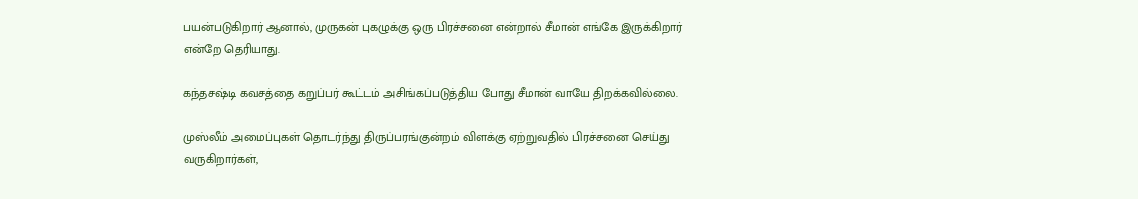பயன்படுகிறார் ஆனால், முருகன் புகழுக்கு ஒரு பிரச்சனை என்றால் சீமான் எங்கே இருக்கிறார் என்றே தெரியாது.

கந்தசஷ்டி கவசத்தை கறுப்பர் கூட்டம் அசிங்கப்படுத்திய போது சீமான் வாயே திறக்கவில்லை.

முஸ்லீம் அமைப்புகள் தொடர்ந்து திருப்பரங்குன்றம் விளக்கு ஏற்றுவதில் பிரச்சனை செய்து வருகிறார்கள்,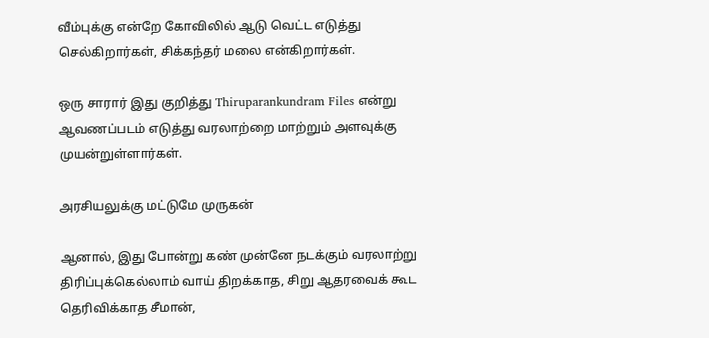வீம்புக்கு என்றே கோவிலில் ஆடு வெட்ட எடுத்து செல்கிறார்கள், சிக்கந்தர் மலை என்கிறார்கள்.

ஒரு சாரார் இது குறித்து Thiruparankundram Files என்று ஆவணப்படம் எடுத்து வரலாற்றை மாற்றும் அளவுக்கு முயன்றுள்ளார்கள்.

அரசியலுக்கு மட்டுமே முருகன்

ஆனால், இது போன்று கண் முன்னே நடக்கும் வரலாற்று திரிப்புக்கெல்லாம் வாய் திறக்காத, சிறு ஆதரவைக் கூட தெரிவிக்காத சீமான்,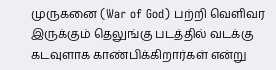முருகனை (War of God) பற்றி வெளிவர இருக்கும் தெலுங்கு படத்தில் வடக்கு கடவுளாக காண்பிக்கிறார்கள் என்று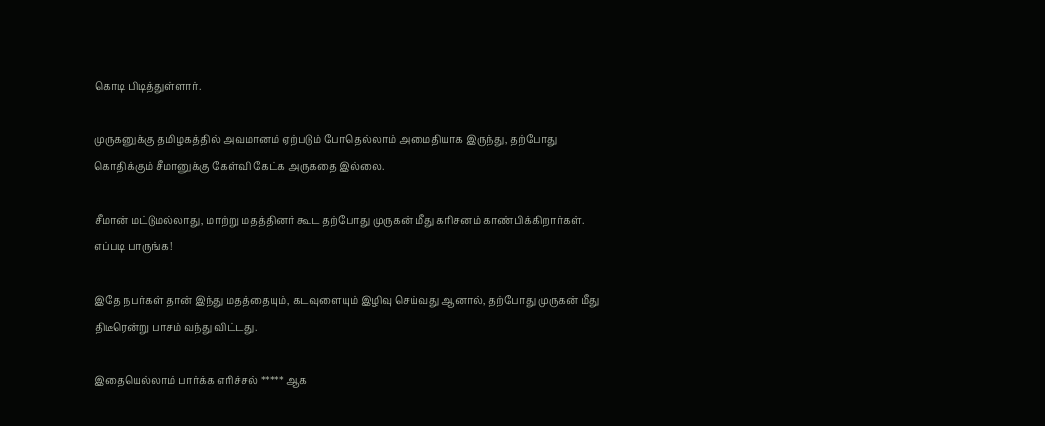கொடி பிடித்துள்ளார்.

முருகனுக்கு தமிழகத்தில் அவமானம் ஏற்படும் போதெல்லாம் அமைதியாக இருந்து, தற்போது கொதிக்கும் சீமானுக்கு கேள்வி கேட்க அருகதை இல்லை.

சீமான் மட்டுமல்லாது, மாற்று மதத்தினர் கூட தற்போது முருகன் மீது கரிசனம் காண்பிக்கிறார்கள். எப்படி பாருங்க!

இதே நபர்கள் தான் இந்து மதத்தையும், கடவுளையும் இழிவு செய்வது ஆனால், தற்போது முருகன் மீது திடீரென்று பாசம் வந்து விட்டது.

இதையெல்லாம் பார்க்க எரிச்சல் ***** ஆக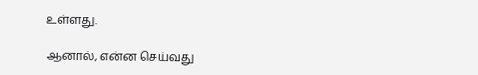உள்ளது.

ஆனால், என்ன செய்வது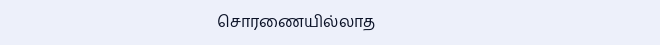சொரணையில்லாத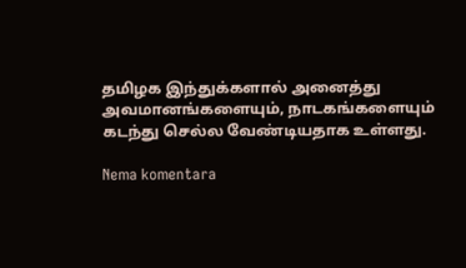தமிழக இந்துக்களால் அனைத்து அவமானங்களையும், நாடகங்களையும் கடந்து செல்ல வேண்டியதாக உள்ளது.

Nema komentara